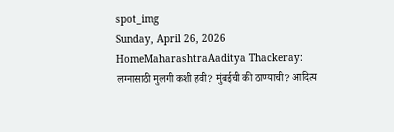spot_img
Sunday, April 26, 2026
HomeMaharashtraAaditya Thackeray: लग्नासाठी मुलगी कशी हवी? मुंबईची की ठाण्याची? आदित्य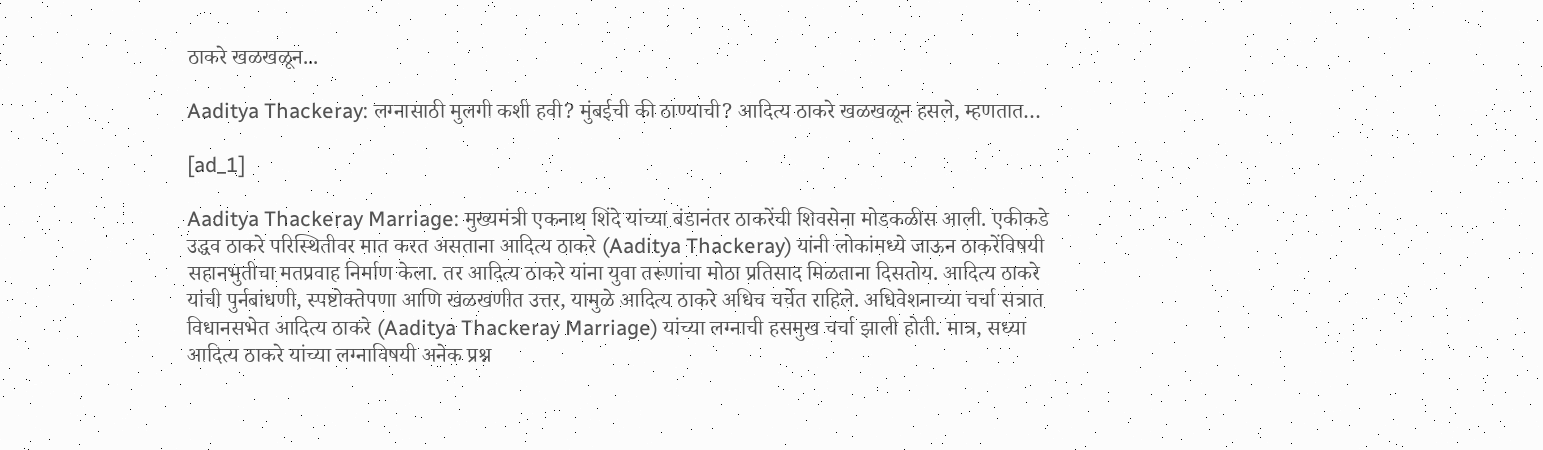ठाकरे खळखळून...

Aaditya Thackeray: लग्नासाठी मुलगी कशी हवी? मुंबईची की ठाण्याची? आदित्य ठाकरे खळखळून हसले, म्हणतात…

[ad_1]

Aaditya Thackeray Marriage: मुख्यमंत्री एकनाथ शिंदे यांच्या बंडानंतर ठाकरेंची शिवसेना मोडकळीस आली. एकीकडे उद्धव ठाकरे परिस्थितीवर मात करत असताना आदित्य ठाकरे (Aaditya Thackeray) यांनी लोकांमध्ये जाऊन ठाकरेंविषयी सहानभुतीचा मतप्रवाह निर्माण केला. तर आदित्य ठाकरे यांना युवा तरूणांचा मोठा प्रतिसाद मिळताना दिसतोय. आदित्य ठाकरे यांची पुर्नबांधणी, स्पष्टोक्तेपणा आणि खळखणीत उत्तर, यामुळे आदित्य ठाकरे अधिच चर्चेत राहिले. अधिवेशनाच्या चर्चा सत्रात विधानसभेत आदित्य ठाकरे (Aaditya Thackeray Marriage) यांच्या लग्नाची हसमुख चर्चा झाली होती. मात्र, सध्या आदित्य ठाकरे यांच्या लग्नाविषयी अनेक प्रश्न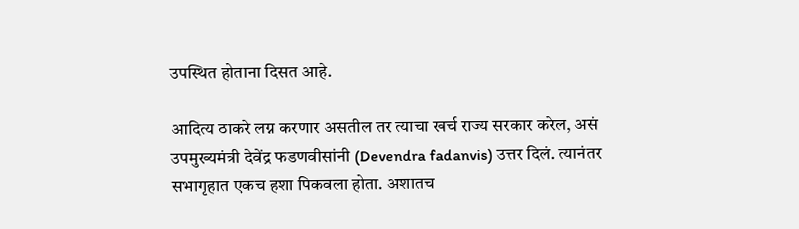उपस्थित होताना दिसत आहे.

आदित्य ठाकरे लग्न करणार असतील तर त्याचा खर्च राज्य सरकार करेल, असं उपमुख्यमंत्री देवेंद्र फडणवीसांनी (Devendra fadanvis) उत्तर दिलं. त्यानंतर सभागृहात एकच हशा पिकवला होता. अशातच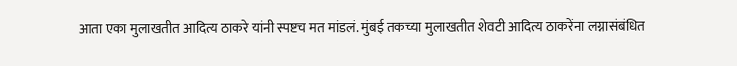आता एका मुलाखतीत आदित्य ठाकरे यांनी स्पष्टच मत मांडलं. मुंबई तकच्या मुलाखतीत शेवटी आदित्य ठाकरेंना लग्नासंबंधित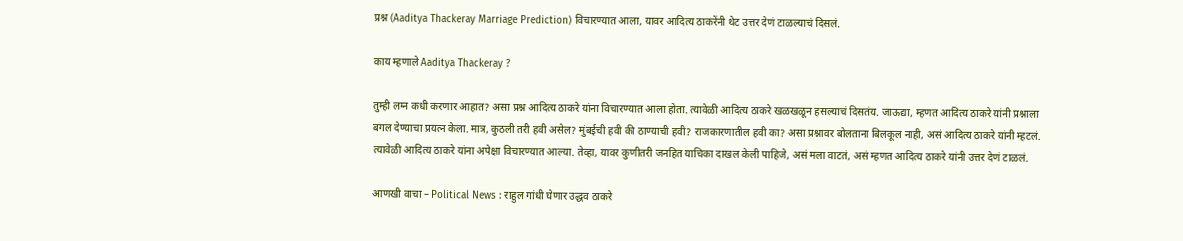प्रश्न (Aaditya Thackeray Marriage Prediction) विचारण्यात आला, यावर आदित्य ठाकरेंनी थेट उत्तर देणं टाळल्याचं दिसलं.

काय म्हणाले Aaditya Thackeray ?

तुम्ही लग्न कधी करणार आहात? असा प्रश्न आदित्य ठाकरे यांना विचारण्यात आला होता. त्यावेळी आदित्य ठाकरे खळखळून हसल्याचं दिसतंय. जाऊद्या, म्हणत आदित्य ठाकरे यांनी प्रश्नाला बगल देण्याचा प्रयत्न केला. मात्र, कुठली तरी हवी असेल? मुंबईची हवी की ठाण्याची हवी? राजकारणातील हवी का? असा प्रश्नावर बोलताना बिलकूल नाही, असं आदित्य ठाकरे यांनी म्हटलं. त्यावेळी आदित्य ठाकरे यांना अपेक्षा विचारण्यात आल्या. तेव्हा, यावर कुणीतरी जनहित याचिका दाखल केली पाहिजे, असं मला वाटतं, असं म्हणत आदित्य ठाकरे यांनी उत्तर देणं टाळलं.

आणखी वाचा – Political News : राहुल गांधी घेणार उद्धव ठाकरे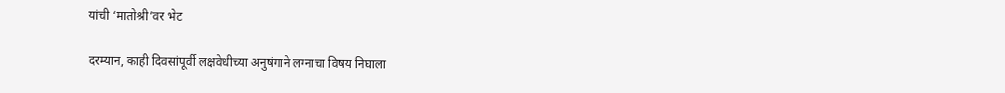यांची ‘मातोश्री’वर भेट

दरम्यान, काही दिवसांपूर्वी लक्षवेधीच्या अनुषंगाने लग्नाचा विषय निघाला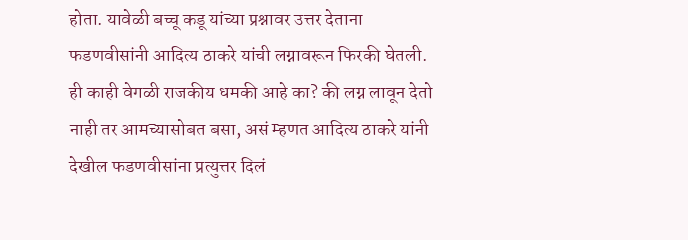होता. यावेळी बच्चू कडू यांच्या प्रश्नावर उत्तर देताना फडणवीसांनी आदित्य ठाकरे यांची लग्नावरून फिरकी घेतली. ही काही वेगळी राजकीय धमकी आहे का? की लग्न लावून देतो नाही तर आमच्यासोबत बसा, असं म्हणत आदित्य ठाकरे यांनी देखील फडणवीसांना प्रत्युत्तर दिलं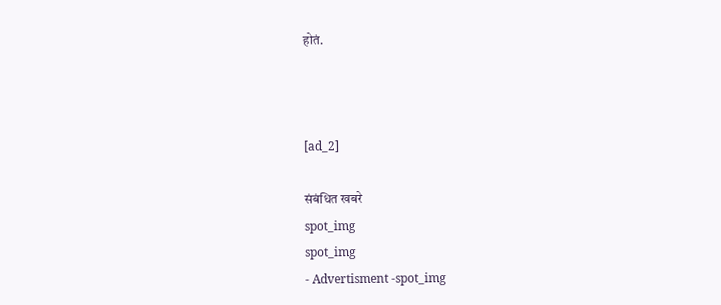होतं.



[ad_2]

संबंधित खबरे
spot_img
spot_img
- Advertisment -spot_img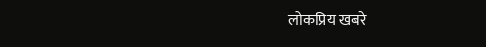लोकप्रिय खबरे